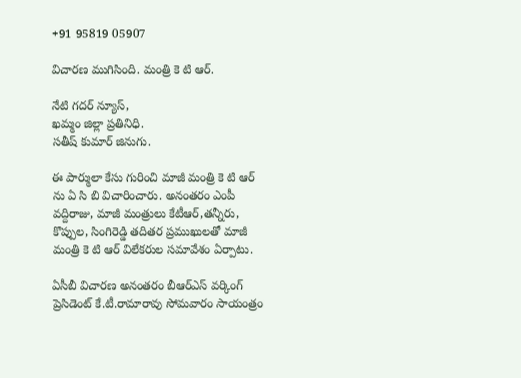+91 95819 05907

విచారణ ముగిసింది. మంత్రి కె టి ఆర్.

నేటి గదర్ న్యూస్,
ఖమ్మం జిల్లా ప్రతినిధి.
సతీష్ కుమార్ జినుగు.

ఈ పార్ములా కేసు గురించి మాజీ మంత్రి కె టి ఆర్ ను ఏ సి బి విచారించారు. అనంతరం ఎంపీ వద్దిరాజు, మాజీ మంత్రులు కేటీఆర్,తన్నీరు, కొప్పుల, సింగిరెడ్డి తదితర ప్రముఖులతో మాజీ మంత్రి కె టి ఆర్ విలేకరుల సమావేశం ఏర్పాటు.

ఏసీబీ విచారణ అనంతరం బీఆర్ఎస్ వర్కింగ్ ప్రెసిడెంట్ కే.టీ.రామారావు సోమవారం సాయంత్రం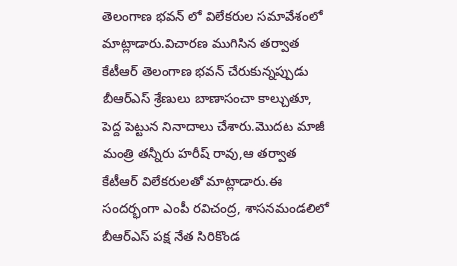తెలంగాణ భవన్ లో విలేకరుల సమావేశంలో మాట్లాడారు.విచారణ ముగిసిన తర్వాత కేటీఆర్ తెలంగాణ భవన్ చేరుకున్నప్పుడు బీఆర్ఎస్ శ్రేణులు బాణాసంచా కాల్చుతూ, పెద్ద పెట్టున నినాదాలు చేశారు.మొదట మాజీ మంత్రి తన్నీరు హరీష్ రావు,ఆ తర్వాత కేటీఆర్ విలేకరులతో మాట్లాడారు.ఈ సందర్భంగా ఎంపీ రవిచంద్ర, శాసనమండలిలో బీఆర్ఎస్ పక్ష నేత సిరికొండ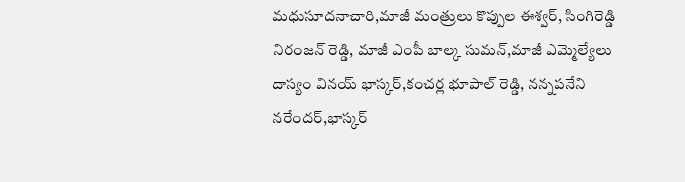మధుసూదనాచారి,మాజీ మంత్రులు కొప్పుల ఈశ్వర్, సింగిరెడ్డి నిరంజన్ రెడ్డి, మాజీ ఎంపీ బాల్క సుమన్,మాజీ ఎమ్మెల్యేలు దాస్యం వినయ్ భాస్కర్,కంచర్ల భూపాల్ రెడ్డి, నన్నపనేని నరేందర్,భాస్కర్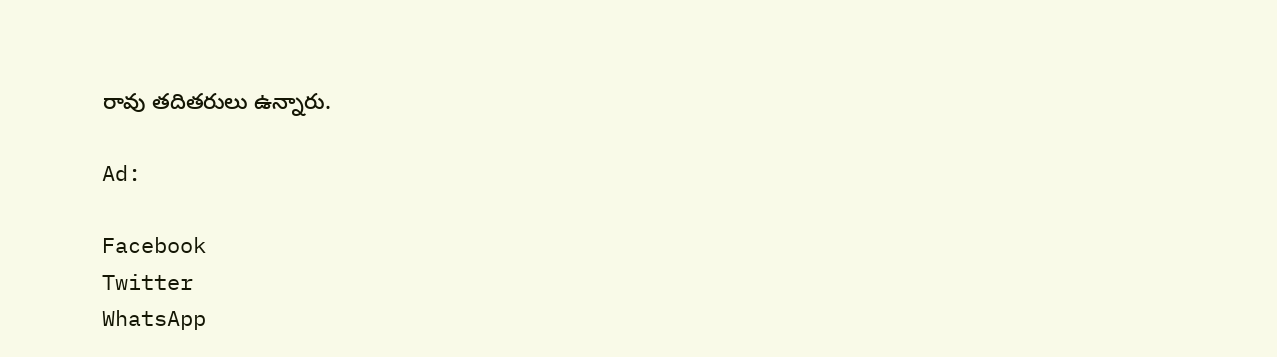రావు తదితరులు ఉన్నారు.

Ad:

Facebook
Twitter
WhatsApp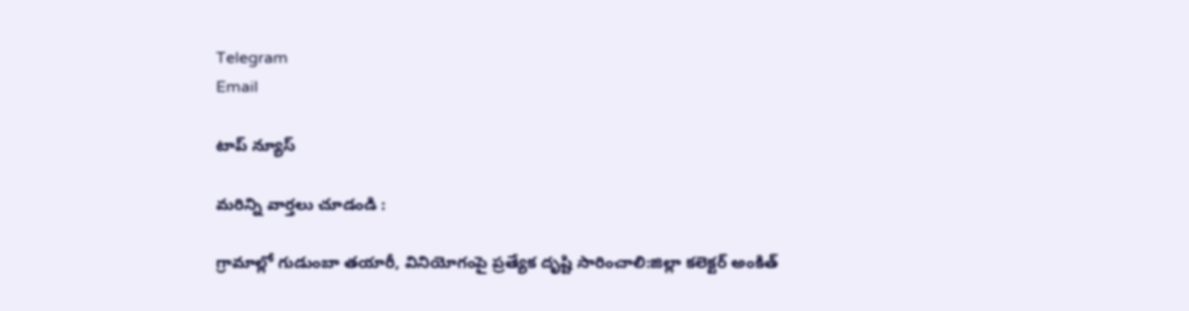Telegram
Email

టాప్ న్యూస్

మరిన్ని వార్తలు చూడండి :

గ్రామాల్లో గుడుంబా తయారీ, వినియోగంపై ప్రత్యేక దృష్టి సారించాలి:జిల్లా కలెక్టర్ అంకిత్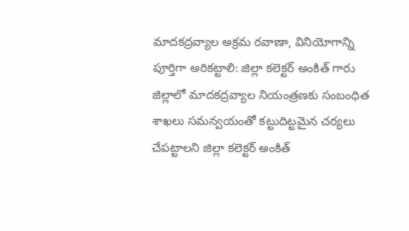మాదకద్రవ్యాల అక్రమ రవాణా, వినియోగాన్ని పూర్తిగా అరికట్టాలి: జిల్లా కలెక్టర్ అంకిత్ గారు జిల్లాలో మాదకద్రవ్యాల నియంత్రణకు సంబంధిత శాఖలు సమన్వయంతో కట్టుదిట్టమైన చర్యలు చేపట్టాలని జిల్లా కలెక్టర్ అంకిత్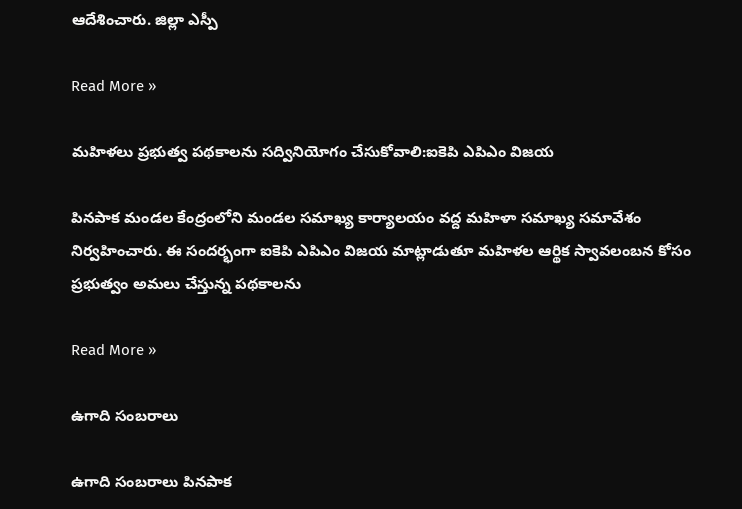ఆదేశించారు. జిల్లా ఎస్పీ

Read More »

మహిళలు ప్రభుత్వ పథకాలను సద్వినియోగం చేసుకోవాలి:ఐకెపి ఎపిఎం విజయ

పినపాక మండల కేంద్రంలోని మండల సమాఖ్య కార్యాలయం వద్ద మహిళా సమాఖ్య సమావేశం నిర్వహించారు. ఈ సందర్భంగా ఐకెపి ఎపిఎం విజయ మాట్లాడుతూ మహిళల ఆర్థిక స్వావలంబన కోసం ప్రభుత్వం అమలు చేస్తున్న పథకాలను

Read More »

ఉగాది సంబరాలు

ఉగాది సంబరాలు పినపాక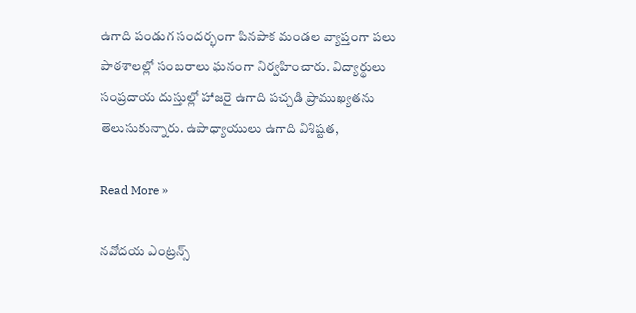ఉగాది పండుగ సందర్భంగా పినపాక మండల వ్యాప్తంగా పలు పాఠశాలల్లో సంబరాలు ఘనంగా నిర్వహించారు. విద్యార్థులు సంప్రదాయ దుస్తుల్లో హాజరై ఉగాది పచ్చడి ప్రాముఖ్యతను తెలుసుకున్నారు. ఉపాధ్యాయులు ఉగాది విశిష్టత,

Read More »

నవోదయ ఎంట్రన్స్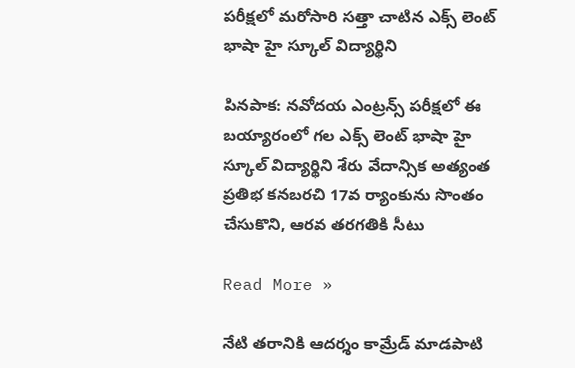పరీక్షలో మరోసారి సత్తా చాటిన ఎక్స్ లెంట్ భాషా హై స్కూల్ విద్యార్థిని

పినపాక: నవోదయ ఎంట్రన్స్ పరీక్షలో ఈ బయ్యారంలో గల ఎక్స్ లెంట్ భాషా హై స్కూల్ విద్యార్థిని శేరు వేదాన్సిక అత్యంత ప్రతిభ కనబరచి 17వ ర్యాంకును సొంతం చేసుకొని, ఆరవ తరగతికి సీటు

Read More »

నేటి తరానికి ఆదర్శం కామ్రేడ్ మాడపాటి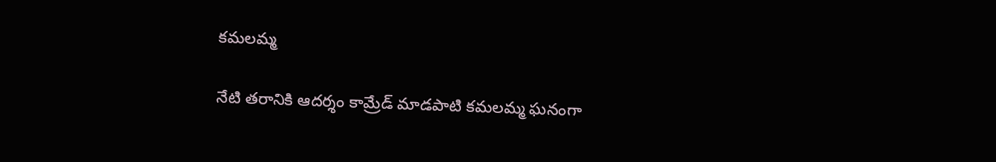కమలమ్మ

నేటి తరానికి ఆదర్శం కామ్రేడ్ మాడపాటి కమలమ్మ ఘనంగా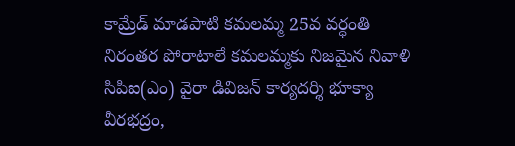కామ్రేడ్ మాడపాటి కమలమ్మ 25వ వర్ధంతి నిరంతర పోరాటాలే కమలమ్మకు నిజమైన నివాళి సిపిఐ(ఎం) వైరా డివిజన్ కార్యదర్శి భూక్యా వీరభద్రం,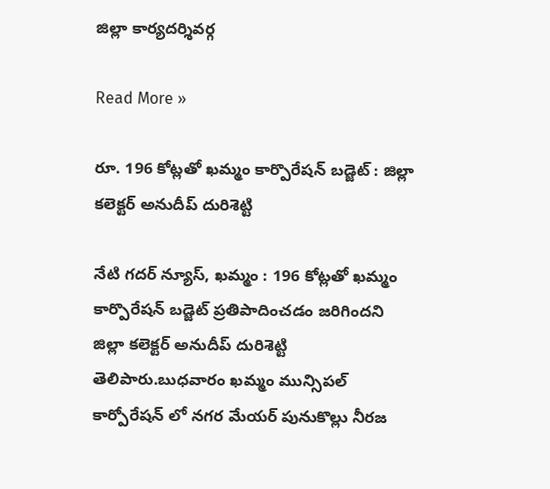జిల్లా కార్యదర్శివర్గ

Read More »

రూ. 196 కోట్లతో ఖమ్మం కార్పొరేషన్ బడ్జెట్ : జిల్లా కలెక్టర్ అనుదీప్ దురిశెట్టి

నేటి గదర్ న్యూస్, ఖమ్మం : 196 కోట్లతో ఖమ్మం కార్పొరేషన్ బడ్జెట్ ప్రతిపాదించడం జరిగిందని జిల్లా కలెక్టర్ అనుదీప్ దురిశెట్టి తెలిపారు.బుధవారం ఖమ్మం మున్సిపల్ కార్పోరేషన్ లో నగర మేయర్ పునుకొల్లు నీరజ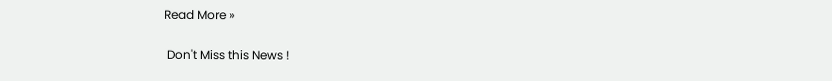Read More »

 Don't Miss this News !